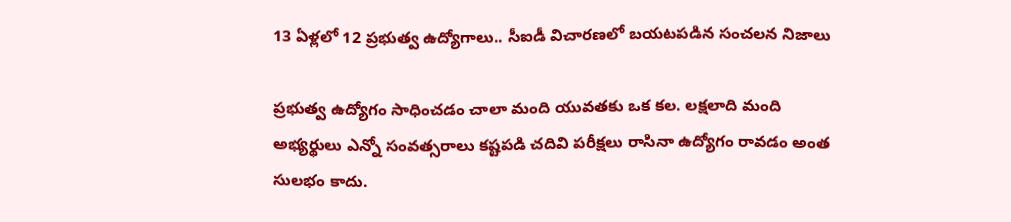13 ఏళ్లలో 12 ప్రభుత్వ ఉద్యోగాలు.. సీఐడీ విచారణలో బయటపడిన సంచలన నిజాలు

ప్రభుత్వ ఉద్యోగం సాధించడం చాలా మంది యువతకు ఒక కల. లక్షలాది మంది అభ్యర్థులు ఎన్నో సంవత్సరాలు కష్టపడి చదివి పరీక్షలు రాసినా ఉద్యోగం రావడం అంత సులభం కాదు.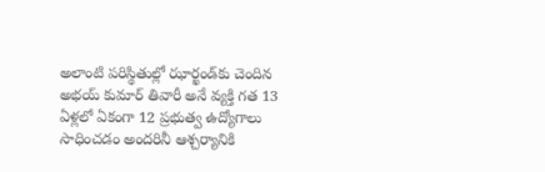అలాంటి పరిస్థితుల్లో ఝార్ఖండ్‌కు చెందిన అభయ్ కుమార్ తివారీ అనే వ్యక్తి గత 13 ఏళ్లలో ఏకంగా 12 ప్రభుత్వ ఉద్యోగాలు సాధించడం అందరినీ ఆశ్చర్యానికి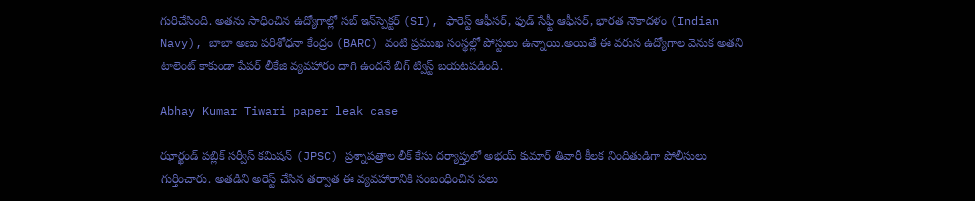గురిచేసింది. అతను సాధించిన ఉద్యోగాల్లో సబ్ ఇన్‌స్పెక్టర్ (SI), ఫారెస్ట్ ఆఫీసర్, ఫుడ్ సేఫ్టీ ఆఫీసర్, భారత నౌకాదళం (Indian Navy), బాబా అణు పరిశోధనా కేంద్రం (BARC) వంటి ప్రముఖ సంస్థల్లో పోస్టులు ఉన్నాయి.అయితే ఈ వరుస ఉద్యోగాల వెనుక అతని టాలెంట్ కాకుండా పేపర్ లీకేజి వ్యవహారం దాగి ఉందనే బిగ్ ట్విస్ట్ బయటపడింది.

Abhay Kumar Tiwari paper leak case

ఝార్ఖండ్ పబ్లిక్ సర్వీస్ కమిషన్ (JPSC) ప్రశ్నాపత్రాల లీక్ కేసు దర్యాప్తులో అభయ్ కుమార్ తివారీ కీలక నిందితుడిగా పోలీసులు గుర్తించారు. అతడిని అరెస్ట్ చేసిన తర్వాత ఈ వ్యవహారానికి సంబంధించిన పలు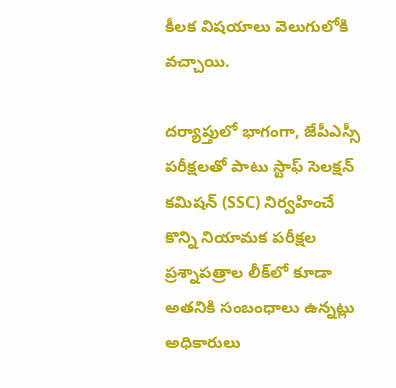కీలక విషయాలు వెలుగులోకి వచ్చాయి.

దర్యాప్తులో భాగంగా, జేపీఎస్సీ పరీక్షలతో పాటు స్టాఫ్ సెలక్షన్ కమిషన్ (SSC) నిర్వహించే కొన్ని నియామక పరీక్షల ప్రశ్నాపత్రాల లీక్‌లో కూడా అతనికి సంబంధాలు ఉన్నట్లు అధికారులు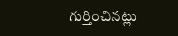గుర్తించినట్లు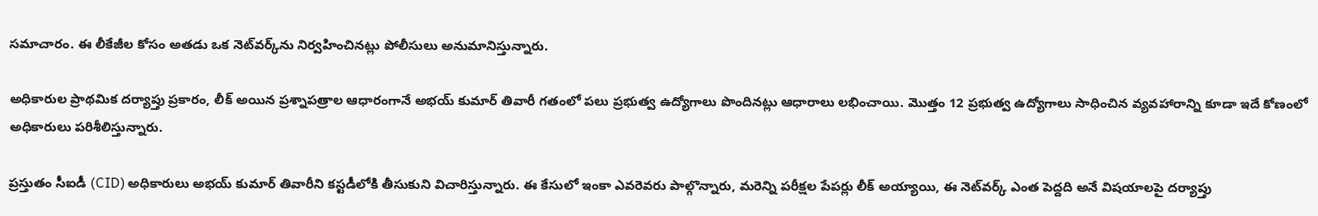సమాచారం. ఈ లీకేజీల కోసం అతడు ఒక నెట్‌వర్క్‌ను నిర్వహించినట్లు పోలీసులు అనుమానిస్తున్నారు.

అధికారుల ప్రాథమిక దర్యాప్తు ప్రకారం, లీక్ అయిన ప్రశ్నాపత్రాల ఆధారంగానే అభయ్ కుమార్ తివారీ గతంలో పలు ప్రభుత్వ ఉద్యోగాలు పొందినట్లు ఆధారాలు లభించాయి. మొత్తం 12 ప్రభుత్వ ఉద్యోగాలు సాధించిన వ్యవహారాన్ని కూడా ఇదే కోణంలో అధికారులు పరిశీలిస్తున్నారు.

ప్రస్తుతం సీఐడీ (CID) అధికారులు అభయ్ కుమార్ తివారీని కస్టడీలోకి తీసుకుని విచారిస్తున్నారు. ఈ కేసులో ఇంకా ఎవరెవరు పాల్గొన్నారు, మరెన్ని పరీక్షల పేపర్లు లీక్ అయ్యాయి, ఈ నెట్‌వర్క్ ఎంత పెద్దది అనే విషయాలపై దర్యాప్తు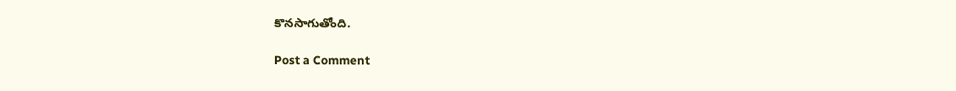కొనసాగుతోంది.

Post a Comment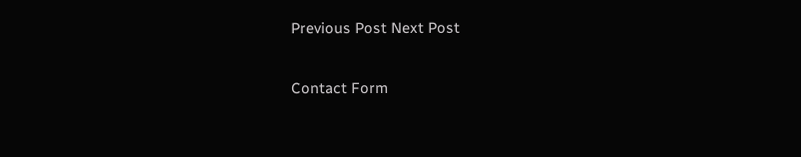Previous Post Next Post

Contact Form